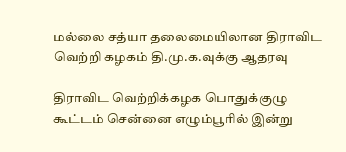மல்லை சத்யா தலைமையிலான திராவிட வெற்றி கழகம் தி.மு.க.வுக்கு ஆதரவு

திராவிட வெற்றிக்கழக பொதுக்குழு கூட்டம் சென்னை எழும்பூரில் இன்று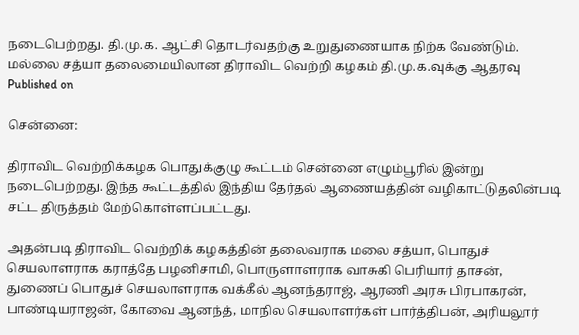நடைபெற்றது. தி.மு.க. ஆட்சி தொடர்வதற்கு உறுதுணையாக நிற்க வேண்டும்.
மல்லை சத்யா தலைமையிலான திராவிட வெற்றி கழகம் தி.மு.க.வுக்கு ஆதரவு
Published on

சென்னை:

திராவிட வெற்றிக்கழக பொதுக்குழு கூட்டம் சென்னை எழும்பூரில் இன்று நடைபெற்றது. இந்த கூட்டத்தில் இந்திய தேர்தல் ஆணையத்தின் வழிகாட்டுதலின்படி சட்ட திருத்தம் மேற்கொள்ளப்பட்டது.

அதன்படி திராவிட வெற்றிக் கழகத்தின் தலைவராக மலை சத்யா, பொதுச் செயலாளராக கராத்தே பழனிசாமி, பொருளாளராக வாசுகி பெரியார் தாசன், துணைப் பொதுச் செயலாளராக வக்கீல் ஆனந்தராஜ், ஆரணி அரசு பிரபாகரன், பாண்டியராஜன், கோவை ஆனந்த், மாநில செயலாளர்கள் பார்த்திபன், அரியலூர்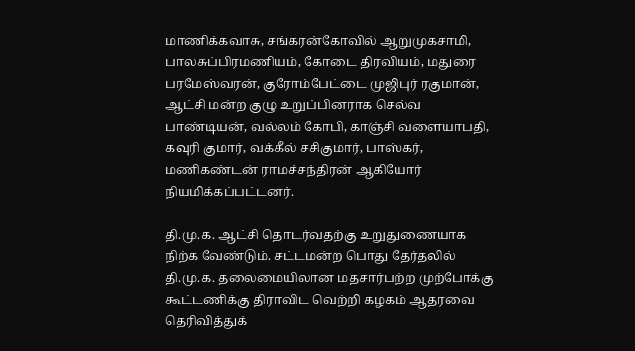மாணிக்கவாசு, சங்கரன்கோவில் ஆறுமுகசாமி, பாலசுப்பிரமணியம், கோடை திரவியம், மதுரை பரமேஸ்வரன், குரோம்பேட்டை முஜிபுர் ரகுமான், ஆட்சி மன்ற குழு உறுப்பினராக செல்வ பாண்டியன், வல்லம் கோபி, காஞ்சி வளையாபதி, கவுரி குமார், வக்கீல் சசிகுமார், பாஸ்கர், மணிகண்டன் ராமச்சந்திரன் ஆகியோர் நியமிக்கப்பட்டனர்.

தி.மு.க. ஆட்சி தொடர்வதற்கு உறுதுணையாக நிற்க வேண்டும். சட்டமன்ற பொது தேர்தலில் தி.மு.க. தலைமையிலான மதசார்பற்ற முற்போக்கு கூட்டணிக்கு திராவிட வெற்றி கழகம் ஆதரவை தெரிவித்துக்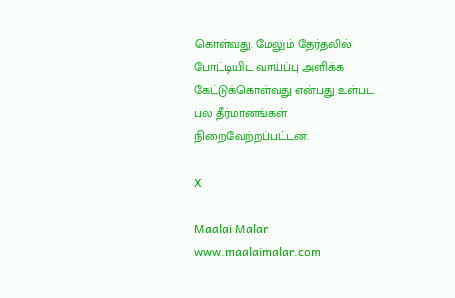கொள்வது. மேலும் தேர்தலில் போட்டியிட வாய்ப்பு அளிக்க கேட்டுக்கொள்வது என்பது உள்பட பல தீர்மானங்கள் நிறைவேற்றப்பட்டன.

X

Maalai Malar
www.maalaimalar.com